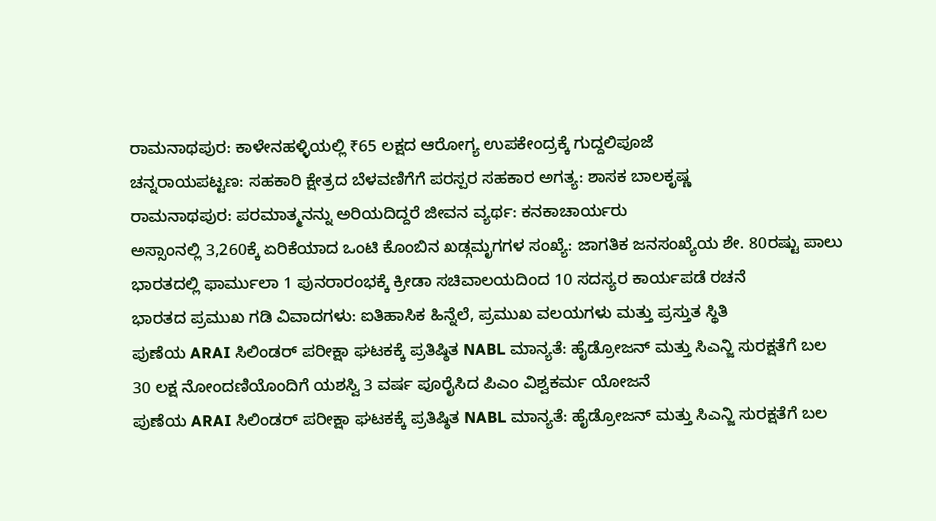ರಾಮನಾಥಪುರ: ಕಾಳೇನಹಳ್ಳಿಯಲ್ಲಿ ₹65 ಲಕ್ಷದ ಆರೋಗ್ಯ ಉಪಕೇಂದ್ರಕ್ಕೆ ಗುದ್ದಲಿಪೂಜೆ
ಚನ್ನರಾಯಪಟ್ಟಣ: ಸಹಕಾರಿ ಕ್ಷೇತ್ರದ ಬೆಳವಣಿಗೆಗೆ ಪರಸ್ಪರ ಸಹಕಾರ ಅಗತ್ಯ: ಶಾಸಕ ಬಾಲಕೃಷ್ಣ
ರಾಮನಾಥಪುರ: ಪರಮಾತ್ಮನನ್ನು ಅರಿಯದಿದ್ದರೆ ಜೀವನ ವ್ಯರ್ಥ: ಕನಕಾಚಾರ್ಯರು
ಅಸ್ಸಾಂನಲ್ಲಿ 3,260ಕ್ಕೆ ಏರಿಕೆಯಾದ ಒಂಟಿ ಕೊಂಬಿನ ಖಡ್ಗಮೃಗಗಳ ಸಂಖ್ಯೆ: ಜಾಗತಿಕ ಜನಸಂಖ್ಯೆಯ ಶೇ. 80ರಷ್ಟು ಪಾಲು
ಭಾರತದಲ್ಲಿ ಫಾರ್ಮುಲಾ 1 ಪುನರಾರಂಭಕ್ಕೆ ಕ್ರೀಡಾ ಸಚಿವಾಲಯದಿಂದ 10 ಸದಸ್ಯರ ಕಾರ್ಯಪಡೆ ರಚನೆ
ಭಾರತದ ಪ್ರಮುಖ ಗಡಿ ವಿವಾದಗಳು: ಐತಿಹಾಸಿಕ ಹಿನ್ನೆಲೆ, ಪ್ರಮುಖ ವಲಯಗಳು ಮತ್ತು ಪ್ರಸ್ತುತ ಸ್ಥಿತಿ
ಪುಣೆಯ ARAI ಸಿಲಿಂಡರ್ ಪರೀಕ್ಷಾ ಘಟಕಕ್ಕೆ ಪ್ರತಿಷ್ಠಿತ NABL ಮಾನ್ಯತೆ: ಹೈಡ್ರೋಜನ್ ಮತ್ತು ಸಿಎನ್ಜಿ ಸುರಕ್ಷತೆಗೆ ಬಲ
30 ಲಕ್ಷ ನೋಂದಣಿಯೊಂದಿಗೆ ಯಶಸ್ವಿ 3 ವರ್ಷ ಪೂರೈಸಿದ ಪಿಎಂ ವಿಶ್ವಕರ್ಮ ಯೋಜನೆ
ಪುಣೆಯ ARAI ಸಿಲಿಂಡರ್ ಪರೀಕ್ಷಾ ಘಟಕಕ್ಕೆ ಪ್ರತಿಷ್ಠಿತ NABL ಮಾನ್ಯತೆ: ಹೈಡ್ರೋಜನ್ ಮತ್ತು ಸಿಎನ್ಜಿ ಸುರಕ್ಷತೆಗೆ ಬಲ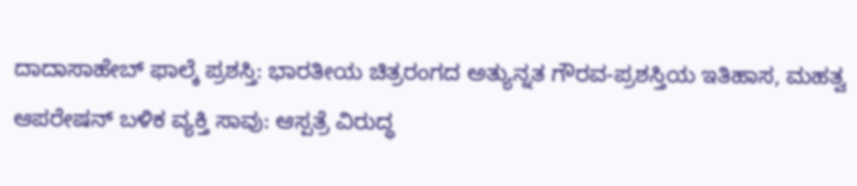ದಾದಾಸಾಹೇಬ್ ಫಾಲ್ಕೆ ಪ್ರಶಸ್ತಿ: ಭಾರತೀಯ ಚಿತ್ರರಂಗದ ಅತ್ಯುನ್ನತ ಗೌರವ-ಪ್ರಶಸ್ತಿಯ ಇತಿಹಾಸ, ಮಹತ್ವ
ಆಪರೇಷನ್ ಬಳಿಕ ವ್ಯಕ್ತಿ ಸಾವು: ಆಸ್ಪತ್ರೆ ವಿರುದ್ಧ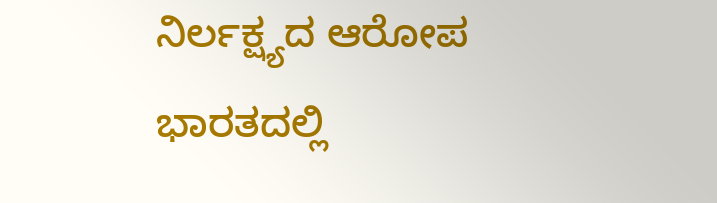ನಿರ್ಲಕ್ಷ್ಯದ ಆರೋಪ
ಭಾರತದಲ್ಲಿ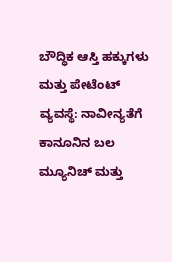ಬೌದ್ಧಿಕ ಆಸ್ತಿ ಹಕ್ಕುಗಳು ಮತ್ತು ಪೇಟೆಂಟ್ ವ್ಯವಸ್ಥೆ: ನಾವೀನ್ಯತೆಗೆ ಕಾನೂನಿನ ಬಲ
ಮ್ಯೂನಿಚ್ ಮತ್ತು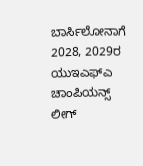ಬಾರ್ಸಿಲೋನಾಗೆ 2028, 2029ರ ಯುಇಎಫ್ಎ ಚಾಂಪಿಯನ್ಸ್ ಲೀಗ್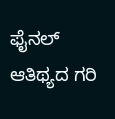ಫೈನಲ್ ಆತಿಥ್ಯದ ಗರಿ